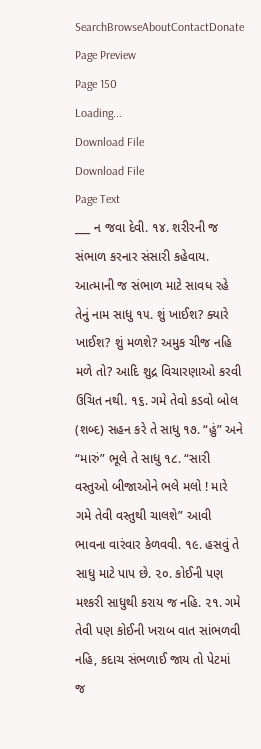SearchBrowseAboutContactDonate
Page Preview
Page 150
Loading...
Download File
Download File
Page Text
___ ન જવા દેવી. ૧૪. શરીરની જ સંભાળ કરનાર સંસારી કહેવાય. આત્માની જ સંભાળ માટે સાવધ રહે તેનું નામ સાધુ ૧૫. શું ખાઈશ? ક્યારે ખાઈશ? શું મળશે? અમુક ચીજ નહિ મળે તો? આદિ શુદ્ર વિચારણાઓ કરવી ઉચિત નથી. ૧૬. ગમે તેવો કડવો બોલ (શબ્દ) સહન કરે તે સાધુ ૧૭. “હું” અને “મારું” ભૂલે તે સાધુ ૧૮. “સારી વસ્તુઓ બીજાઓને ભલે મલો ! મારે ગમે તેવી વસ્તુથી ચાલશે” આવી ભાવના વારંવાર કેળવવી. ૧૯. હસવું તે સાધુ માટે પાપ છે. ૨૦. કોઈની પણ મશ્કરી સાધુથી કરાય જ નહિ. ૨૧. ગમે તેવી પણ કોઈની ખરાબ વાત સાંભળવી નહિ, કદાચ સંભળાઈ જાય તો પેટમાં જ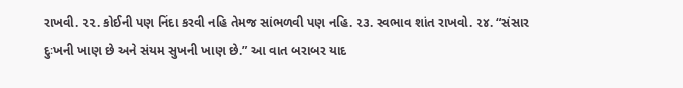રાખવી. ૨૨. કોઈની પણ નિંદા કરવી નહિ તેમજ સાંભળવી પણ નહિ. ૨૩. સ્વભાવ શાંત રાખવો. ૨૪. “સંસાર દુઃખની ખાણ છે અને સંયમ સુખની ખાણ છે.” આ વાત બરાબર યાદ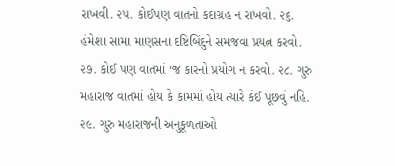રાખવી. ૨૫. કોઈપણ વાતનો કદાગ્રહ ન રાખવો. ૨૬. હંમેશા સામા માણસના દષ્ટિબિંદુને સમજવા પ્રયત્ન કરવો. ૨૭. કોઈ પણ વાતમાં ‘જ કારનો પ્રયોગ ન કરવો. ૨૮. ગુરુ મહારાજ વાતમાં હોય કે કામમાં હોય ત્યારે કંઈ પૂછવું નહિ. ૨૯. ગુરુ મહારાજની અનુકૂળતાઓ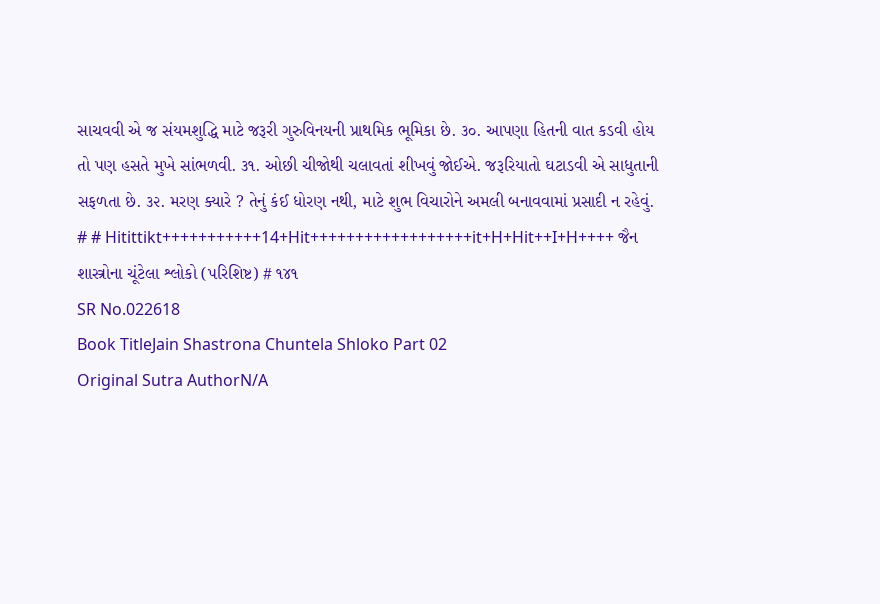સાચવવી એ જ સંયમશુદ્ધિ માટે જરૂરી ગુરુવિનયની પ્રાથમિક ભૂમિકા છે. ૩૦. આપણા હિતની વાત કડવી હોય તો પણ હસતે મુખે સાંભળવી. ૩૧. ઓછી ચીજોથી ચલાવતાં શીખવું જોઈએ. જરૂરિયાતો ઘટાડવી એ સાધુતાની સફળતા છે. ૩૨. મરણ ક્યારે ? તેનું કંઈ ધોરણ નથી, માટે શુભ વિચારોને અમલી બનાવવામાં પ્રસાદી ન રહેવું. # # Hitittikt+++++++++++14+Hit++++++++++++++++++it+H+Hit++I+H++++ જૈન શાસ્ત્રોના ચૂંટેલા શ્લોકો (પરિશિષ્ટ) # ૧૪૧
SR No.022618
Book TitleJain Shastrona Chuntela Shloko Part 02
Original Sutra AuthorN/A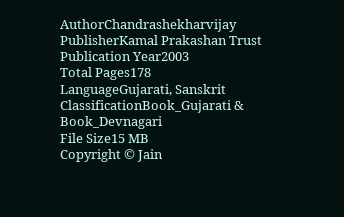AuthorChandrashekharvijay
PublisherKamal Prakashan Trust
Publication Year2003
Total Pages178
LanguageGujarati, Sanskrit
ClassificationBook_Gujarati & Book_Devnagari
File Size15 MB
Copyright © Jain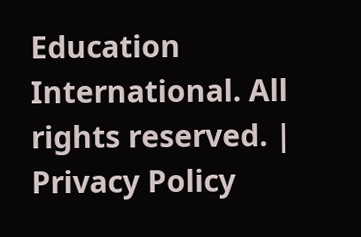Education International. All rights reserved. | Privacy Policy